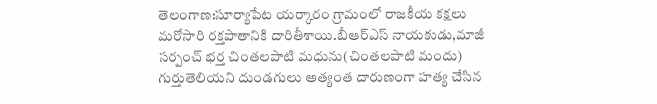తెలంగాణ:సూర్యాపేట యర్కారం గ్రామంలో రాజకీయ కక్షలు మరోసారి రక్తపాతానికి దారితీశాయి.బీఆర్ఎస్ నాయకుడు,మాజీ సర్పంచ్ భర్త చింతలపాటి మధును(చింతలపాటి మందు) గుర్తుతెలియని దుండగులు అత్యంత దారుణంగా హత్య చేసిన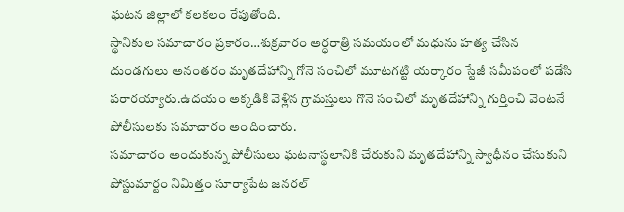ఘటన జిల్లాలో కలకలం రేపుతోంది.
స్థానికుల సమాచారం ప్రకారం…శుక్రవారం అర్ధరాత్రి సమయంలో మధును హత్య చేసిన దుండగులు అనంతరం మృతదేహాన్ని గోనె సంచిలో మూటగట్టి యర్కారం స్టేజీ సమీపంలో పడేసి పరారయ్యారు.ఉదయం అక్కడికి వెళ్లిన గ్రామస్తులు గొనె సంచిలో మృతదేహాన్ని గుర్తించి వెంటనే పోలీసులకు సమాచారం అందించారు.
సమాచారం అందుకున్న పోలీసులు ఘటనాస్థలానికి చేరుకుని మృతదేహాన్ని స్వాధీనం చేసుకుని పోస్టుమార్టం నిమిత్తం సూర్యాపేట జనరల్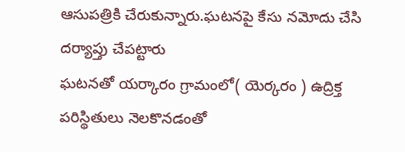ఆసుపత్రికి చేరుకున్నారు.ఘటనపై కేసు నమోదు చేసి దర్యాప్తు చేపట్టారు
ఘటనతో యర్కారం గ్రామంలో( యెర్కరం ) ఉద్రిక్త పరిస్థితులు నెలకొనడంతో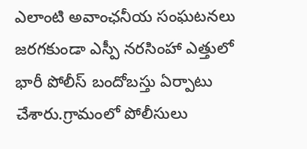ఎలాంటి అవాంఛనీయ సంఘటనలు జరగకుండా ఎస్పీ నరసింహా ఎత్తులో భారీ పోలీస్ బందోబస్తు ఏర్పాటు చేశారు.గ్రామంలో పోలీసులు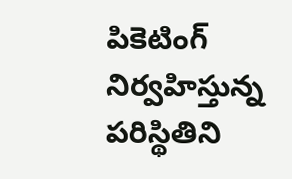పికెటింగ్ నిర్వహిస్తున్న పరిస్థితిని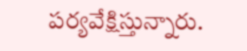పర్యవేక్షిస్తున్నారు.